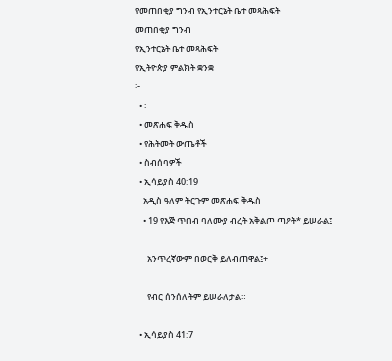የመጠበቂያ ግንብ የኢንተርኔት ቤተ መጻሕፍት
መጠበቂያ ግንብ
የኢንተርኔት ቤተ መጻሕፍት
የኢትዮጵያ ምልክት ቋንቋ
፦
  • ፡
  • መጽሐፍ ቅዱስ
  • የሕትመት ውጤቶች
  • ስብሰባዎች
  • ኢሳይያስ 40:19
    አዲስ ዓለም ትርጉም መጽሐፍ ቅዱስ
    • 19 የእጅ ጥበብ ባለሙያ ብረት አቅልጦ ጣዖት* ይሠራል፤

      አንጥረኛውም በወርቅ ይለብጠዋል፤+

      የብር ሰንሰለትም ይሠራለታል።

  • ኢሳይያስ 41:7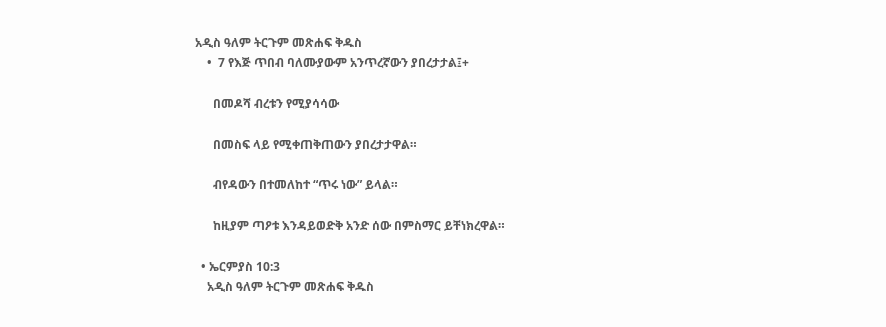አዲስ ዓለም ትርጉም መጽሐፍ ቅዱስ
    •  7 የእጅ ጥበብ ባለሙያውም አንጥረኛውን ያበረታታል፤+

      በመዶሻ ብረቱን የሚያሳሳው

      በመስፍ ላይ የሚቀጠቅጠውን ያበረታታዋል።

      ብየዳውን በተመለከተ “ጥሩ ነው” ይላል።

      ከዚያም ጣዖቱ እንዳይወድቅ አንድ ሰው በምስማር ይቸነክረዋል።

  • ኤርምያስ 10:3
    አዲስ ዓለም ትርጉም መጽሐፍ ቅዱስ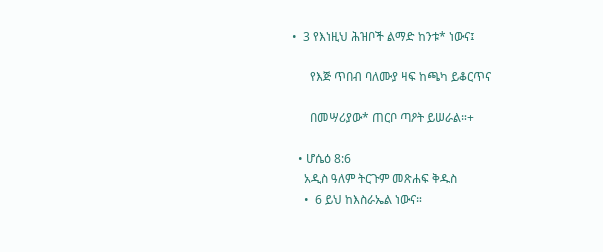•  3 የእነዚህ ሕዝቦች ልማድ ከንቱ* ነውና፤

      የእጅ ጥበብ ባለሙያ ዛፍ ከጫካ ይቆርጥና

      በመሣሪያው* ጠርቦ ጣዖት ይሠራል።+

  • ሆሴዕ 8:6
    አዲስ ዓለም ትርጉም መጽሐፍ ቅዱስ
    •  6 ይህ ከእስራኤል ነውና።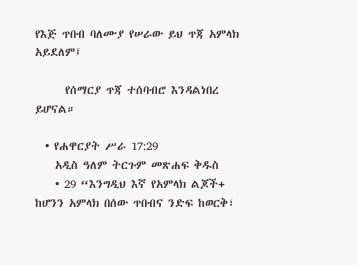የእጅ ጥበብ ባለሙያ የሠራው ይህ ጥጃ አምላክ አይደለም፤

      የሰማርያ ጥጃ ተሰባብሮ እንዳልነበረ ይሆናል።

  • የሐዋርያት ሥራ 17:29
    አዲስ ዓለም ትርጉም መጽሐፍ ቅዱስ
    • 29 “እንግዲህ እኛ የአምላክ ልጆች+ ከሆንን አምላክ በሰው ጥበብና ንድፍ ከወርቅ፣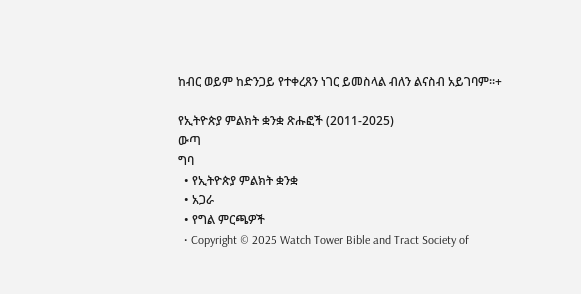ከብር ወይም ከድንጋይ የተቀረጸን ነገር ይመስላል ብለን ልናስብ አይገባም።+

የኢትዮጵያ ምልክት ቋንቋ ጽሑፎች (2011-2025)
ውጣ
ግባ
  • የኢትዮጵያ ምልክት ቋንቋ
  • አጋራ
  • የግል ምርጫዎች
  • Copyright © 2025 Watch Tower Bible and Tract Society of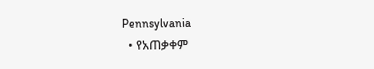Pennsylvania
  • የአጠቃቀም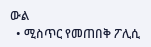ውል
  • ሚስጥር የመጠበቅ ፖሊሲ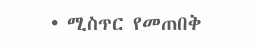• ሚስጥር የመጠበቅ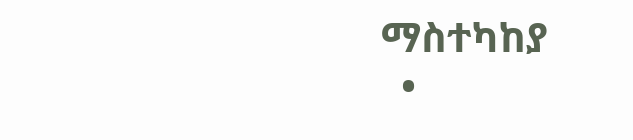ማስተካከያ
  •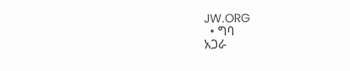JW.ORG
  • ግባ
አጋራ